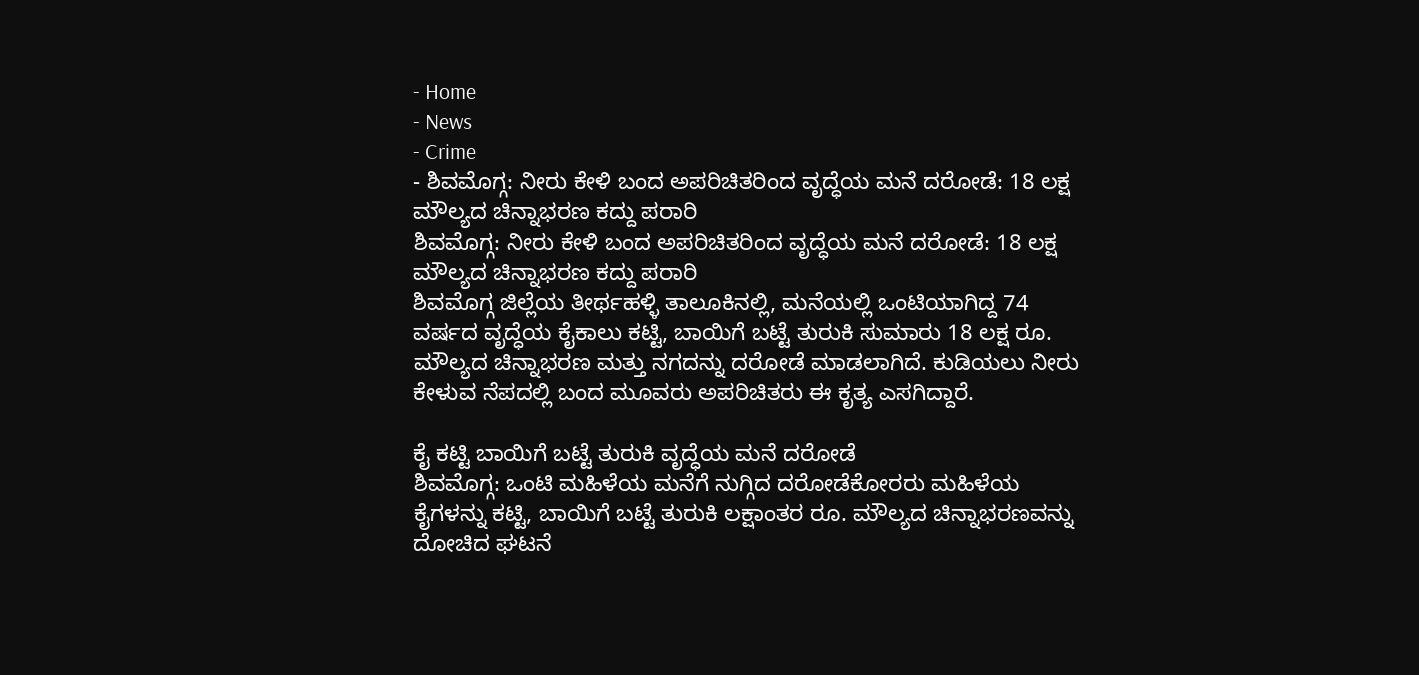- Home
- News
- Crime
- ಶಿವಮೊಗ್ಗ: ನೀರು ಕೇಳಿ ಬಂದ ಅಪರಿಚಿತರಿಂದ ವೃದ್ಧೆಯ ಮನೆ ದರೋಡೆ: 18 ಲಕ್ಷ ಮೌಲ್ಯದ ಚಿನ್ನಾಭರಣ ಕದ್ದು ಪರಾರಿ
ಶಿವಮೊಗ್ಗ: ನೀರು ಕೇಳಿ ಬಂದ ಅಪರಿಚಿತರಿಂದ ವೃದ್ಧೆಯ ಮನೆ ದರೋಡೆ: 18 ಲಕ್ಷ ಮೌಲ್ಯದ ಚಿನ್ನಾಭರಣ ಕದ್ದು ಪರಾರಿ
ಶಿವಮೊಗ್ಗ ಜಿಲ್ಲೆಯ ತೀರ್ಥಹಳ್ಳಿ ತಾಲೂಕಿನಲ್ಲಿ, ಮನೆಯಲ್ಲಿ ಒಂಟಿಯಾಗಿದ್ದ 74 ವರ್ಷದ ವೃದ್ಧೆಯ ಕೈಕಾಲು ಕಟ್ಟಿ, ಬಾಯಿಗೆ ಬಟ್ಟೆ ತುರುಕಿ ಸುಮಾರು 18 ಲಕ್ಷ ರೂ. ಮೌಲ್ಯದ ಚಿನ್ನಾಭರಣ ಮತ್ತು ನಗದನ್ನು ದರೋಡೆ ಮಾಡಲಾಗಿದೆ. ಕುಡಿಯಲು ನೀರು ಕೇಳುವ ನೆಪದಲ್ಲಿ ಬಂದ ಮೂವರು ಅಪರಿಚಿತರು ಈ ಕೃತ್ಯ ಎಸಗಿದ್ದಾರೆ.

ಕೈ ಕಟ್ಟಿ ಬಾಯಿಗೆ ಬಟ್ಟೆ ತುರುಕಿ ವೃದ್ಧೆಯ ಮನೆ ದರೋಡೆ
ಶಿವಮೊಗ್ಗ: ಒಂಟಿ ಮಹಿಳೆಯ ಮನೆಗೆ ನುಗ್ಗಿದ ದರೋಡೆಕೋರರು ಮಹಿಳೆಯ ಕೈಗಳನ್ನು ಕಟ್ಟಿ, ಬಾಯಿಗೆ ಬಟ್ಟೆ ತುರುಕಿ ಲಕ್ಷಾಂತರ ರೂ. ಮೌಲ್ಯದ ಚಿನ್ನಾಭರಣವನ್ನು ದೋಚಿದ ಘಟನೆ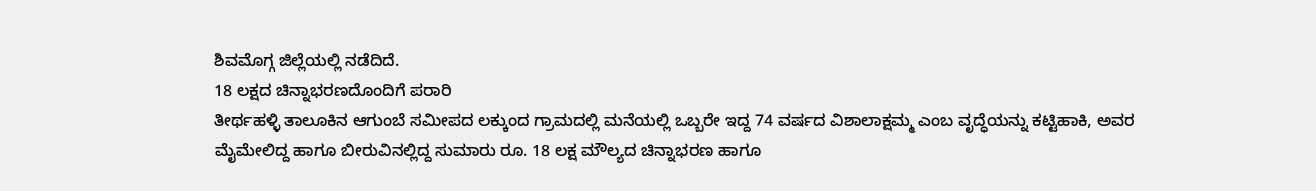ಶಿವಮೊಗ್ಗ ಜಿಲ್ಲೆಯಲ್ಲಿ ನಡೆದಿದೆ.
18 ಲಕ್ಷದ ಚಿನ್ನಾಭರಣದೊಂದಿಗೆ ಪರಾರಿ
ತೀರ್ಥಹಳ್ಳಿ ತಾಲೂಕಿನ ಆಗುಂಬೆ ಸಮೀಪದ ಲಕ್ಕುಂದ ಗ್ರಾಮದಲ್ಲಿ ಮನೆಯಲ್ಲಿ ಒಬ್ಬರೇ ಇದ್ದ 74 ವರ್ಷದ ವಿಶಾಲಾಕ್ಷಮ್ಮ ಎಂಬ ವೃದ್ಧೆಯನ್ನು ಕಟ್ಟಿಹಾಕಿ, ಅವರ ಮೈಮೇಲಿದ್ದ ಹಾಗೂ ಬೀರುವಿನಲ್ಲಿದ್ದ ಸುಮಾರು ರೂ. 18 ಲಕ್ಷ ಮೌಲ್ಯದ ಚಿನ್ನಾಭರಣ ಹಾಗೂ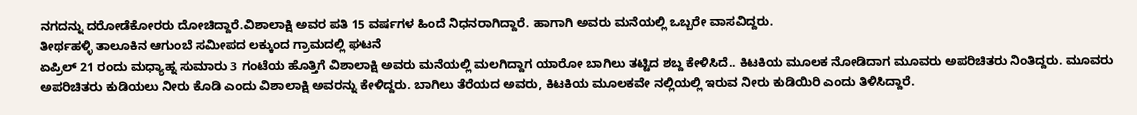ನಗದನ್ನು ದರೋಡೆಕೋರರು ದೋಚಿದ್ದಾರೆ.ವಿಶಾಲಾಕ್ಷಿ ಅವರ ಪತಿ 15 ವರ್ಷಗಳ ಹಿಂದೆ ನಿಧನರಾಗಿದ್ದಾರೆ. ಹಾಗಾಗಿ ಅವರು ಮನೆಯಲ್ಲಿ ಒಬ್ಬರೇ ವಾಸವಿದ್ದರು.
ತೀರ್ಥಹಳ್ಳಿ ತಾಲೂಕಿನ ಆಗುಂಬೆ ಸಮೀಪದ ಲಕ್ಕುಂದ ಗ್ರಾಮದಲ್ಲಿ ಘಟನೆ
ಏಪ್ರಿಲ್ 21 ರಂದು ಮಧ್ಯಾಹ್ನ ಸುಮಾರು 3 ಗಂಟೆಯ ಹೊತ್ತಿಗೆ ವಿಶಾಲಾಕ್ಷಿ ಅವರು ಮನೆಯಲ್ಲಿ ಮಲಗಿದ್ದಾಗ ಯಾರೋ ಬಾಗಿಲು ತಟ್ಟಿದ ಶಬ್ದ ಕೇಳಿಸಿದೆ.. ಕಿಟಕಿಯ ಮೂಲಕ ನೋಡಿದಾಗ ಮೂವರು ಅಪರಿಚಿತರು ನಿಂತಿದ್ದರು. ಮೂವರು ಅಪರಿಚಿತರು ಕುಡಿಯಲು ನೀರು ಕೊಡಿ ಎಂದು ವಿಶಾಲಾಕ್ಷಿ ಅವರನ್ನು ಕೇಳಿದ್ದರು. ಬಾಗಿಲು ತೆರೆಯದ ಅವರು, ಕಿಟಕಿಯ ಮೂಲಕವೇ ನಲ್ಲಿಯಲ್ಲಿ ಇರುವ ನೀರು ಕುಡಿಯಿರಿ ಎಂದು ತಿಳಿಸಿದ್ದಾರೆ.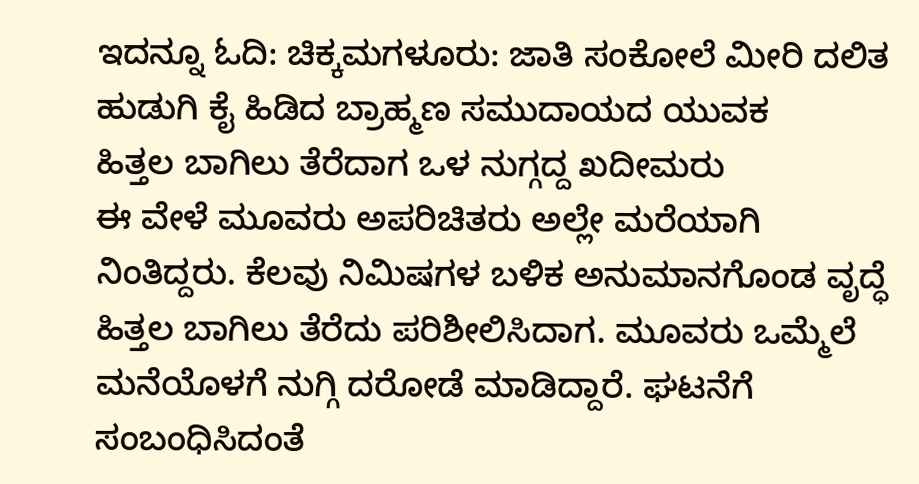ಇದನ್ನೂ ಓದಿ: ಚಿಕ್ಕಮಗಳೂರು: ಜಾತಿ ಸಂಕೋಲೆ ಮೀರಿ ದಲಿತ ಹುಡುಗಿ ಕೈ ಹಿಡಿದ ಬ್ರಾಹ್ಮಣ ಸಮುದಾಯದ ಯುವಕ
ಹಿತ್ತಲ ಬಾಗಿಲು ತೆರೆದಾಗ ಒಳ ನುಗ್ಗದ್ದ ಖದೀಮರು
ಈ ವೇಳೆ ಮೂವರು ಅಪರಿಚಿತರು ಅಲ್ಲೇ ಮರೆಯಾಗಿ ನಿಂತಿದ್ದರು. ಕೆಲವು ನಿಮಿಷಗಳ ಬಳಿಕ ಅನುಮಾನಗೊಂಡ ವೃದ್ಧೆ ಹಿತ್ತಲ ಬಾಗಿಲು ತೆರೆದು ಪರಿಶೀಲಿಸಿದಾಗ. ಮೂವರು ಒಮ್ಮೆಲೆ ಮನೆಯೊಳಗೆ ನುಗ್ಗಿ ದರೋಡೆ ಮಾಡಿದ್ದಾರೆ. ಘಟನೆಗೆ ಸಂಬಂಧಿಸಿದಂತೆ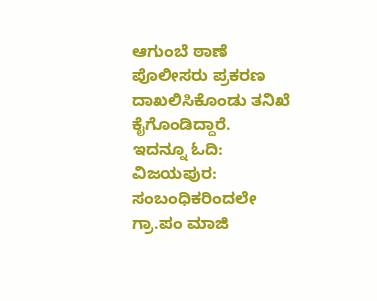ಆಗುಂಬೆ ಠಾಣೆ ಪೊಲೀಸರು ಪ್ರಕರಣ ದಾಖಲಿಸಿಕೊಂಡು ತನಿಖೆ ಕೈಗೊಂಡಿದ್ದಾರೆ.
ಇದನ್ನೂ ಓದಿ: ವಿಜಯಪುರ: ಸಂಬಂಧಿಕರಿಂದಲೇ ಗ್ರಾ.ಪಂ ಮಾಜಿ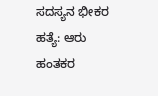ಸದಸ್ಯನ ಭೀಕರ ಹತ್ಯೆ: ಆರು ಹಂತಕರ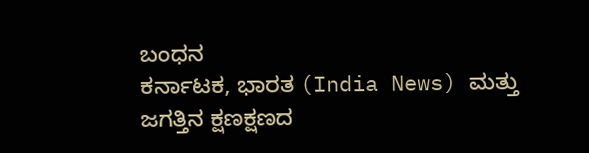ಬಂಧನ
ಕರ್ನಾಟಕ, ಭಾರತ (India News) ಮತ್ತು ಜಗತ್ತಿನ ಕ್ಷಣಕ್ಷಣದ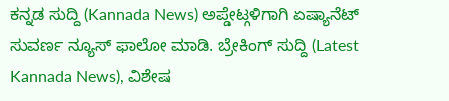ಕನ್ನಡ ಸುದ್ದಿ (Kannada News) ಅಪ್ಡೇಟ್ಗಳಿಗಾಗಿ ಏಷ್ಯಾನೆಟ್ ಸುವರ್ಣ ನ್ಯೂಸ್ ಫಾಲೋ ಮಾಡಿ. ಬ್ರೇಕಿಂಗ್ ಸುದ್ದಿ (Latest Kannada News), ವಿಶೇಷ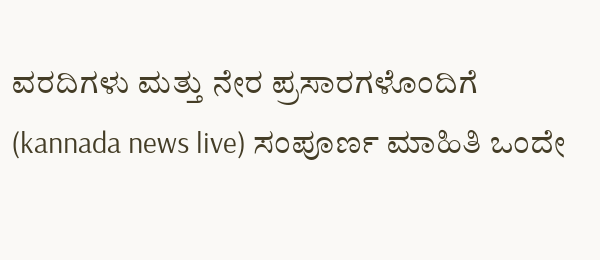ವರದಿಗಳು ಮತ್ತು ನೇರ ಪ್ರಸಾರಗಳೊಂದಿಗೆ (kannada news live) ಸಂಪೂರ್ಣ ಮಾಹಿತಿ ಒಂದೇ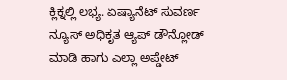ಕ್ಲಿಕ್ನಲ್ಲಿ ಲಭ್ಯ. ಏಷ್ಯಾನೆಟ್ ಸುವರ್ಣ ನ್ಯೂಸ್ ಅಧಿಕೃತ ಆ್ಯಪ್ ಡೌನ್ಲೋಡ್ ಮಾಡಿ ಹಾಗು ಎಲ್ಲಾ ಅಪ್ಡೇಟ್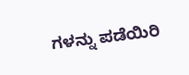ಗಳನ್ನು ಪಡೆಯಿರಿ